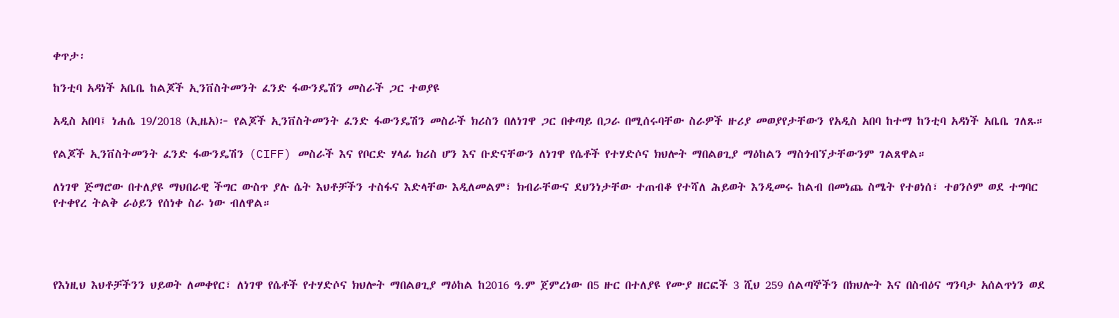ቀጥታ፡

ከንቲባ አዳነች አቤቤ ከልጆች ኢንቨስትመንት ፈንድ ፋውንዴሽን መስራች ጋር ተወያዩ

አዲስ አበባ፤ ነሐሴ 19/2018 (ኢዜአ)፦ የልጆች ኢንቨስትመንት ፈንድ ፋውንዴሽን መስራች ክሪስን በለነገዋ ጋር በቀጣይ በጋራ በሚሰሩባቸው ስራዎች ዙሪያ መወያየታቸውን የአዲስ አበባ ከተማ ከንቲባ አዳነች አቤቤ ገለጹ።

የልጆች ኢንቨስትመንት ፈንድ ፋውንዴሽን (CIFF) መስራች እና የቦርድ ሃላፊ ክሪስ ሆን እና ቡድናቸውን ለነገዋ የሴቶች የተሃድሶና ክህሎት ማበልፀጊያ ማዕከልን ማስጎብኘታቸውንም ገልጸዋል።

ለነገዋ ጅማሮው በተለያዩ ማህበራዊ ችግር ውስጥ ያሉ ሴት እህቶቻችን ተስፋና እድላቸው እዲለመልም፣ ክብራቸውና ደህንነታቸው ተጠብቆ የተሻለ ሕይወት እንዲመሩ ከልብ በመነጨ ስሜት የተፀነሰ፣ ተፀንሶም ወደ ተግባር የተቀየረ ትልቅ ራዕይን የሰነቀ ስራ ነው ብለዋል።




የእነዚህ እህቶቻችንን ህይወት ለመቀየር፣ ለነገዋ የሴቶች የተሃድሶና ክህሎት ማበልፀጊያ ማዕከል ከ2016 ዓ.ም ጀምረነው በ5 ዙር በተለያዩ የሙያ ዘርፎች 3 ሺህ 259 ሰልጣኞችን በክህሎት እና በስብዕና ግንባታ አሰልጥነን ወደ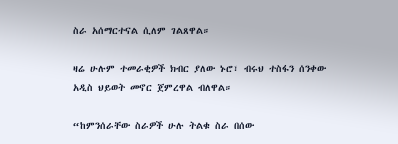ስራ አሰማርተናል ሲለም ገልጸዋል።

ዛሬ ሁሉም ተመራቂዎች ክብር ያለው ኑሮ፣ ብሩህ ተስፋን ሰንቀው አዲስ ህይወት መኖር ጀምረዋል ብለዋል።

“ከምንሰራቸው ስራዎች ሁሉ ትልቁ ስራ በሰው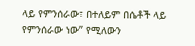ላይ የምንሰራው፣ በተለይም በሴቶች ላይ የምንሰራው ነው” የሚለውን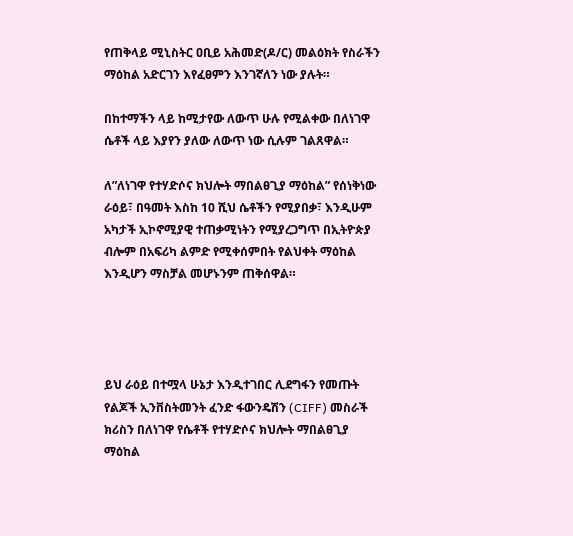የጠቅላይ ሚኒስትር ዐቢይ አሕመድ(ዶ/ር) መልዕክት የስራችን ማዕከል አድርገን እየፈፀምን እንገኛለን ነው ያሉት።

በከተማችን ላይ ከሚታየው ለውጥ ሁሉ የሚልቀው በለነገዋ ሴቶች ላይ እያየን ያለው ለውጥ ነው ሲሉም ገልጸዋል።

ለ”ለነገዋ የተሃድሶና ክህሎት ማበልፀጊያ ማዕከል” የሰነቅነው ራዕይ፣ በዓመት እስከ 10 ሺህ ሴቶችን የሚያበቃ፣ እንዲሁም አካታች ኢኮኖሚያዊ ተጠቃሚነትን የሚያረጋግጥ በኢትዮጵያ ብሎም በአፍሪካ ልምድ የሚቀሰምበት የልህቀት ማዕከል እንዲሆን ማስቻል መሆኑንም ጠቅሰዋል።




ይህ ራዕይ በተሟላ ሁኔታ እንዲተገበር ሊደግፋን የመጡት የልጆች ኢንቨስትመንት ፈንድ ፋውንዴሽን (CIFF) መስራች ክሪስን በለነገዋ የሴቶች የተሃድሶና ክህሎት ማበልፀጊያ ማዕከል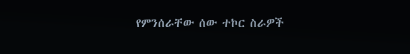የምንሰራቸው ሰው ተኮር ስራዎች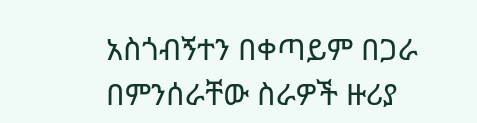አስጎብኝተን በቀጣይም በጋራ በምንሰራቸው ስራዎች ዙሪያ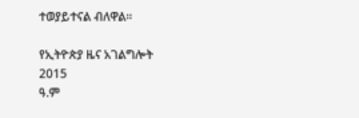ተወያይተናል ብለዋል።

የኢትዮጵያ ዜና አገልግሎት
2015
ዓ.ም